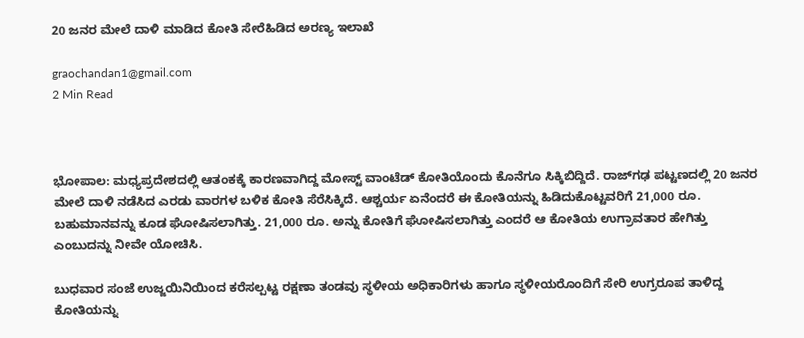20 ಜನರ ಮೇಲೆ ದಾಳಿ ಮಾಡಿದ ಕೋತಿ ಸೇರೆಹಿಡಿದ ಅರಣ್ಯ ಇಲಾಖೆ

graochandan1@gmail.com
2 Min Read



ಭೋಪಾಲ: ಮಧ್ಯಪ್ರದೇಶದಲ್ಲಿ ಆತಂಕಕ್ಕೆ ಕಾರಣವಾಗಿದ್ದ ಮೋಸ್ಟ್‌ ವಾಂಟೆಡ್‌ ಕೋತಿಯೊಂದು ಕೊನೆಗೂ ಸಿಕ್ಕಿಬಿದ್ದಿದೆ. ರಾಜ್‌ಗಢ ಪಟ್ಟಣದಲ್ಲಿ 20 ಜನರ ಮೇಲೆ ದಾಳಿ ನಡೆಸಿದ ಎರಡು ವಾರಗಳ ಬಳಿಕ ಕೋತಿ ಸೆರೆಸಿಕ್ಕಿದೆ. ಆಶ್ಚರ್ಯ ಏನೆಂದರೆ ಈ ಕೋತಿಯನ್ನು ಹಿಡಿದುಕೊಟ್ಟವರಿಗೆ 21,000 ರೂ. ಬಹುಮಾನವನ್ನು ಕೂಡ ಘೋಷಿಸಲಾಗಿತ್ತು. 21,000 ರೂ. ಅನ್ನು ಕೋತಿಗೆ ಘೋಷಿಸಲಾಗಿತ್ತು ಎಂದರೆ ಆ ಕೋತಿಯ ಉಗ್ರಾವತಾರ ಹೇಗಿತ್ತು ಎಂಬುದನ್ನು ನೀವೇ ಯೋಚಿಸಿ.

ಬುಧವಾರ ಸಂಜೆ ಉಜ್ಜಯಿನಿಯಿಂದ ಕರೆಸಲ್ಪಟ್ಟ ರಕ್ಷಣಾ ತಂಡವು ಸ್ಥಳೀಯ ಅಧಿಕಾರಿಗಳು ಹಾಗೂ ಸ್ಥಳೀಯರೊಂದಿಗೆ ಸೇರಿ ಉಗ್ರರೂಪ ತಾಳಿದ್ದ ಕೋತಿಯನ್ನು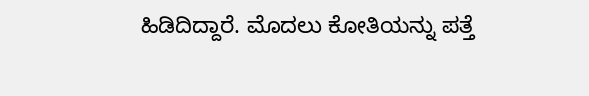ಹಿಡಿದಿದ್ದಾರೆ. ಮೊದಲು ಕೋತಿಯನ್ನು ಪತ್ತೆ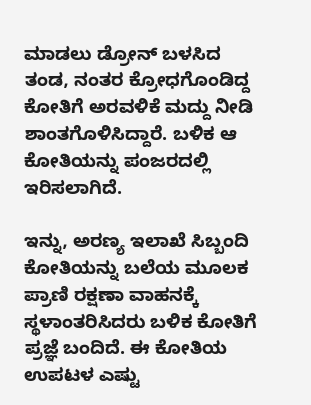ಮಾಡಲು ಡ್ರೋನ್‌ ಬಳಸಿದ ತಂಡ, ನಂತರ ಕ್ರೋಧಗೊಂಡಿದ್ದ ಕೋತಿಗೆ ಅರವಳಿಕೆ ಮದ್ದು ನೀಡಿ ಶಾಂತಗೊಳಿಸಿದ್ದಾರೆ. ಬಳಿಕ ಆ ಕೋತಿಯನ್ನು ಪಂಜರದಲ್ಲಿ ಇರಿಸಲಾಗಿದೆ.

ಇನ್ನು, ಅರಣ್ಯ ಇಲಾಖೆ ಸಿಬ್ಬಂದಿ ಕೋತಿಯನ್ನು ಬಲೆಯ ಮೂಲಕ ಪ್ರಾಣಿ ರಕ್ಷಣಾ ವಾಹನಕ್ಕೆ ಸ್ಥಳಾಂತರಿಸಿದರು ಬಳಿಕ ಕೋತಿಗೆ ಪ್ರಜ್ಞೆ ಬಂದಿದೆ. ಈ ಕೋತಿಯ ಉಪಟಳ ಎಷ್ಟು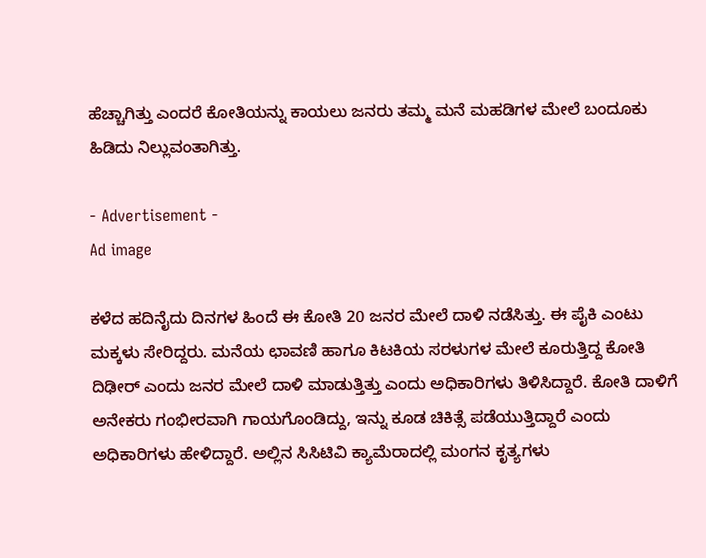ಹೆಚ್ಚಾಗಿತ್ತು ಎಂದರೆ ಕೋತಿಯನ್ನು ಕಾಯಲು ಜನರು ತಮ್ಮ ಮನೆ ಮಹಡಿಗಳ ಮೇಲೆ ಬಂದೂಕು ಹಿಡಿದು ನಿಲ್ಲುವಂತಾಗಿತ್ತು.

- Advertisement -
Ad image

ಕಳೆದ ಹದಿನೈದು ದಿನಗಳ ಹಿಂದೆ ಈ ಕೋತಿ 20 ಜನರ ಮೇಲೆ ದಾಳಿ ನಡೆಸಿತ್ತು. ಈ ಪೈಕಿ ಎಂಟು ಮಕ್ಕಳು ಸೇರಿದ್ದರು. ಮನೆಯ ಛಾವಣಿ ಹಾಗೂ ಕಿಟಕಿಯ ಸರಳುಗಳ ಮೇಲೆ ಕೂರುತ್ತಿದ್ದ ಕೋತಿ ದಿಢೀರ್‌ ಎಂದು ಜನರ ಮೇಲೆ ದಾಳಿ ಮಾಡುತ್ತಿತ್ತು ಎಂದು ಅಧಿಕಾರಿಗಳು ತಿಳಿಸಿದ್ದಾರೆ. ಕೋತಿ ದಾಳಿಗೆ ಅನೇಕರು ಗಂಭೀರವಾಗಿ ಗಾಯಗೊಂಡಿದ್ದು, ಇನ್ನು ಕೂಡ ಚಿಕಿತ್ಸೆ ಪಡೆಯುತ್ತಿದ್ದಾರೆ ಎಂದು ಅಧಿಕಾರಿಗಳು ಹೇಳಿದ್ದಾರೆ. ಅಲ್ಲಿನ ಸಿಸಿಟಿವಿ ಕ್ಯಾಮೆರಾದಲ್ಲಿ ಮಂಗನ ಕೃತ್ಯಗಳು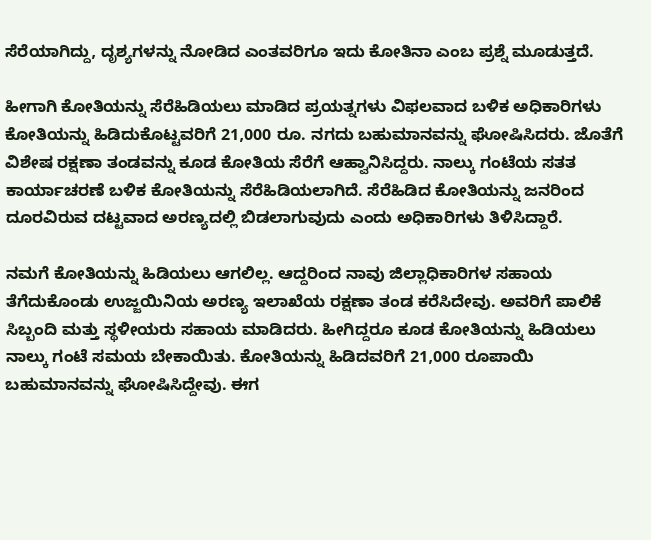ಸೆರೆಯಾಗಿದ್ದು, ದೃಶ್ಯಗಳನ್ನು ನೋಡಿದ ಎಂತವರಿಗೂ ಇದು ಕೋತಿನಾ ಎಂಬ ಪ್ರಶ್ನೆ ಮೂಡುತ್ತದೆ.

ಹೀಗಾಗಿ ಕೋತಿಯನ್ನು ಸೆರೆಹಿಡಿಯಲು ಮಾಡಿದ ಪ್ರಯತ್ನಗಳು ವಿಫಲವಾದ ಬಳಿಕ ಅಧಿಕಾರಿಗಳು ಕೋತಿಯನ್ನು ಹಿಡಿದುಕೊಟ್ಟವರಿಗೆ 21,000 ರೂ. ನಗದು ಬಹುಮಾನವನ್ನು ಘೋಷಿಸಿದರು. ಜೊತೆಗೆ ವಿಶೇಷ ರಕ್ಷಣಾ ತಂಡವನ್ನು ಕೂಡ ಕೋತಿಯ ಸೆರೆಗೆ ಆಹ್ವಾನಿಸಿದ್ದರು. ನಾಲ್ಕು ಗಂಟೆಯ ಸತತ ಕಾರ್ಯಾಚರಣೆ ಬಳಿಕ ಕೋತಿಯನ್ನು ಸೆರೆಹಿಡಿಯಲಾಗಿದೆ. ಸೆರೆಹಿಡಿದ ಕೋತಿಯನ್ನು ಜನರಿಂದ ದೂರವಿರುವ ದಟ್ಟವಾದ ಅರಣ್ಯದಲ್ಲಿ ಬಿಡಲಾಗುವುದು ಎಂದು ಅಧಿಕಾರಿಗಳು ತಿಳಿಸಿದ್ದಾರೆ.

ನಮಗೆ ಕೋತಿಯನ್ನು ಹಿಡಿಯಲು ಆಗಲಿಲ್ಲ. ಆದ್ದರಿಂದ ನಾವು ಜಿಲ್ಲಾಧಿಕಾರಿಗಳ ಸಹಾಯ ತೆಗೆದುಕೊಂಡು ಉಜ್ಜಯಿನಿಯ ಅರಣ್ಯ ಇಲಾಖೆಯ ರಕ್ಷಣಾ ತಂಡ ಕರೆಸಿದೇವು. ಅವರಿಗೆ ಪಾಲಿಕೆ ಸಿಬ್ಬಂದಿ ಮತ್ತು ಸ್ಥಳೀಯರು ಸಹಾಯ ಮಾಡಿದರು. ಹೀಗಿದ್ದರೂ ಕೂಡ ಕೋತಿಯನ್ನು ಹಿಡಿಯಲು ನಾಲ್ಕು ಗಂಟೆ ಸಮಯ ಬೇಕಾಯಿತು. ಕೋತಿಯನ್ನು ಹಿಡಿದವರಿಗೆ 21,000 ರೂಪಾಯಿ ಬಹುಮಾನವನ್ನು ಘೋಷಿಸಿದ್ದೇವು. ಈಗ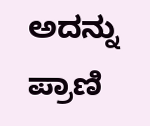ಅದನ್ನು ಪ್ರಾಣಿ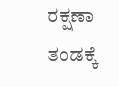ರಕ್ಷಣಾ ತಂಡಕ್ಕೆ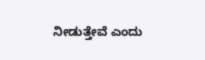ನೀಡುತ್ತೇವೆ ಎಂದು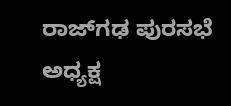ರಾಜ್‌ಗಢ ಪುರಸಭೆ ಅಧ್ಯಕ್ಷ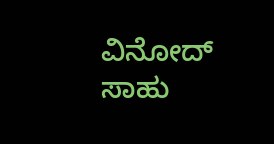ವಿನೋದ್‌ ಸಾಹು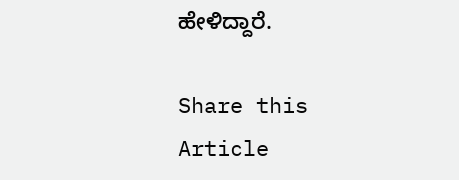ಹೇಳಿದ್ದಾರೆ.

Share this Article